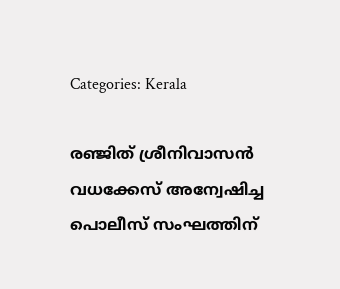Categories: Kerala

രഞ്ജിത് ശ്രീനിവാസന്‍ വധക്കേസ് അന്വേഷിച്ച പൊലീസ് സംഘത്തിന്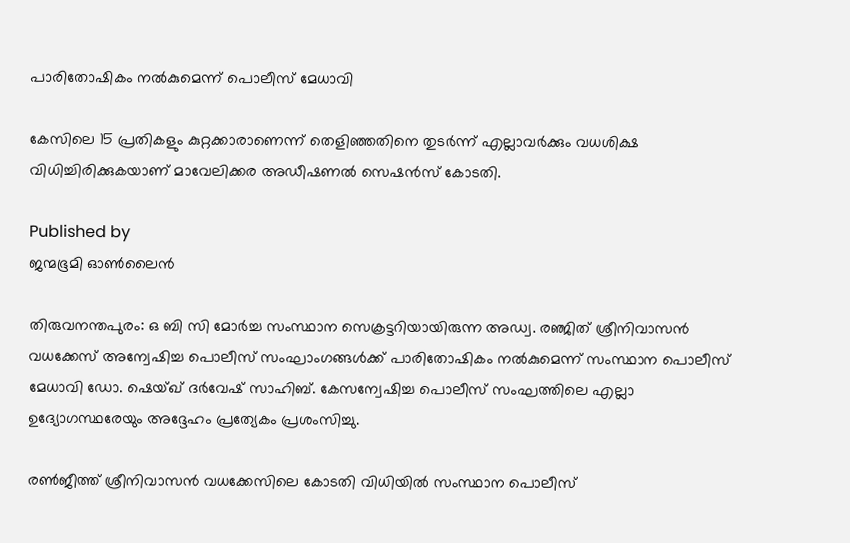പാരിതോഷികം നല്‍കുമെന്ന് പൊലീസ് മേധാവി

കേസിലെ 15 പ്രതികളും കുറ്റക്കാരാണെന്ന് തെളിഞ്ഞതിനെ തുടര്‍ന്ന് എല്ലാവര്‍ക്കും വധശിക്ഷ വിധിച്ചിരിക്കുകയാണ് മാവേലിക്കര അഡീഷണല്‍ സെഷന്‍സ് കോടതി.

Published by
ജന്മഭൂമി ഓണ്‍ലൈന്‍

തിരുവനന്തപുരം: ഒ ബി സി മോര്‍ച്ച സംസ്ഥാന സെക്രട്ടറിയായിരുന്ന അഡ്വ. രഞ്ജിത് ശ്രീനിവാസന്‍ വധക്കേസ് അന്വേഷിച്ച പൊലീസ് സംഘാംഗങ്ങള്‍ക്ക് പാരിതോഷികം നല്‍കുമെന്ന് സംസ്ഥാന പൊലീസ് മേധാവി ഡോ. ഷെയ്ഖ് ദര്‍വേഷ് സാഹിബ്. കേസന്വേഷിച്ച പൊലീസ് സംഘത്തിലെ എല്ലാ ഉദ്യോഗസ്ഥരേയും അദ്ദേഹം പ്രത്യേകം പ്രശംസിച്ചു.

രണ്‍ജീത്ത് ശ്രീനിവാസന്‍ വധക്കേസിലെ കോടതി വിധിയില്‍ സംസ്ഥാന പൊലീസ്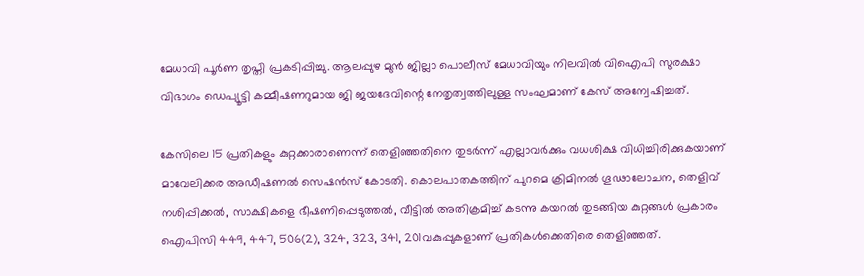മേധാവി പൂര്‍ണ തൃപ്തി പ്രകടിപ്പിച്ചു. ആലപ്പുഴ മുന്‍ ജില്ലാ പൊലീസ് മേധാവിയും നിലവില്‍ വിഐപി സുരക്ഷാ വിഭാഗം ഡെപ്യൂട്ടി കമ്മീഷണറുമായ ജി ജയദേവിന്റെ നേതൃത്വത്തിലുള്ള സംഘമാണ് കേസ് അന്വേഷിച്ചത്.

കേസിലെ 15 പ്രതികളും കുറ്റക്കാരാണെന്ന് തെളിഞ്ഞതിനെ തുടര്‍ന്ന് എല്ലാവര്‍ക്കും വധശിക്ഷ വിധിച്ചിരിക്കുകയാണ് മാവേലിക്കര അഡീഷണല്‍ സെഷന്‍സ് കോടതി. കൊലപാതകത്തിന് പുറമെ ക്രിമിനല്‍ ഗൂഢാലോചന, തെളിവ് നശിപ്പിക്കല്‍, സാക്ഷികളെ ഭീഷണിപ്പെടുത്തല്‍, വീട്ടില്‍ അതിക്രമിച്ച് കടന്നു കയറല്‍ തുടങ്ങിയ കുറ്റങ്ങള്‍ പ്രകാരം ഐപിസി 449, 447, 506(2), 324, 323, 341, 201വകുപ്പുകളാണ് പ്രതികള്‍ക്കെതിരെ തെളിഞ്ഞത്.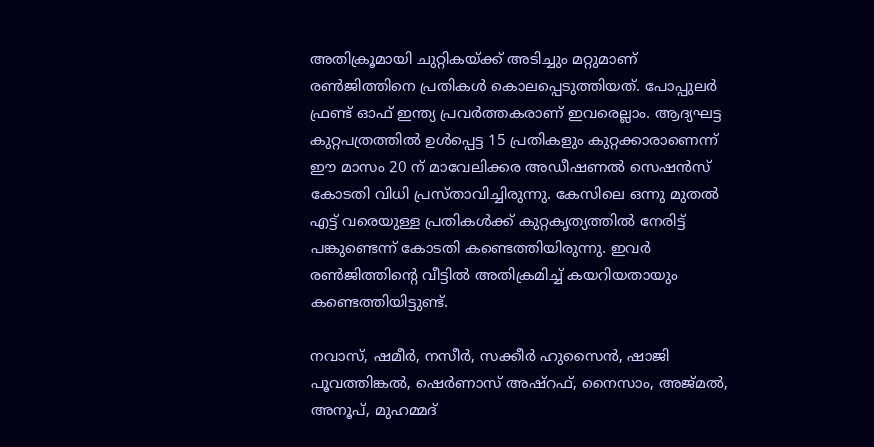അതിക്രൂമായി ചുറ്റികയ്‌ക്ക് അടിച്ചും മറ്റുമാണ് രണ്‍ജിത്തിനെ പ്രതികള്‍ കൊലപ്പെടുത്തിയത്. പോപ്പുലര്‍ ഫ്രണ്ട് ഓഫ് ഇന്ത്യ പ്രവര്‍ത്തകരാണ് ഇവരെല്ലാം. ആദ്യഘട്ട കുറ്റപത്രത്തില്‍ ഉള്‍പ്പെട്ട 15 പ്രതികളും കുറ്റക്കാരാണെന്ന് ഈ മാസം 20 ന് മാവേലിക്കര അഡീഷണല്‍ സെഷന്‍സ് കോടതി വിധി പ്രസ്താവിച്ചിരുന്നു. കേസിലെ ഒന്നു മുതല്‍ എട്ട് വരെയുള്ള പ്രതികള്‍ക്ക് കുറ്റകൃത്യത്തില്‍ നേരിട്ട് പങ്കുണ്ടെന്ന് കോടതി കണ്ടെത്തിയിരുന്നു. ഇവര്‍ രണ്‍ജിത്തിന്റെ വീട്ടില്‍ അതിക്രമിച്ച് കയറിയതായും കണ്ടെത്തിയിട്ടുണ്ട്.

നവാസ്, ഷമീര്‍, നസീര്‍, സക്കീര്‍ ഹുസൈന്‍, ഷാജി പൂവത്തിങ്കല്‍, ഷെര്‍ണാസ് അഷ്റഫ്, നൈസാം, അജ്മല്‍, അനൂപ്, മുഹമ്മദ്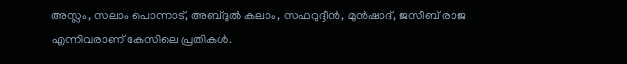അസ്ലം, സലാം പൊന്നാട്, അബ്ദുല്‍ കലാം, സഫറുദ്ദീന്‍, മുന്‍ഷാദ്, ജസീബ് രാജ എന്നിവരാണ് കേസിലെ പ്രതികള്‍.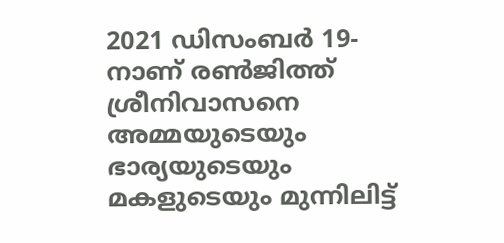2021 ഡിസംബര്‍ 19-നാണ് രണ്‍ജിത്ത് ശ്രീനിവാസനെ അമ്മയുടെയും ഭാര്യയുടെയും മകളുടെയും മുന്നിലിട്ട്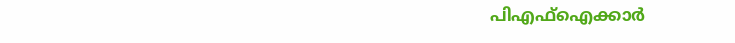പിഎഫ്ഐക്കാര്‍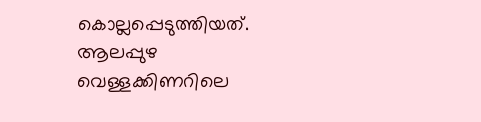കൊല്ലപ്പെടുത്തിയത്. ആലപ്പുഴ വെള്ളക്കിണറിലെ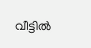വീട്ടില്‍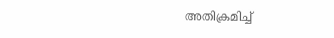അതിക്രമിച്ച്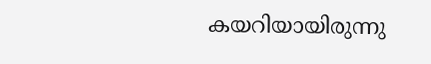കയറിയായിരുന്നു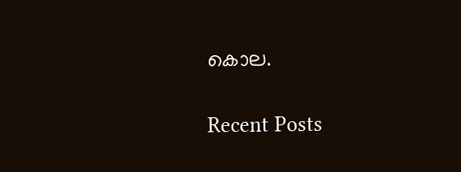കൊല.

Recent Posts